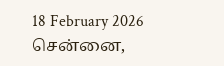18 February 2026 சென்னை,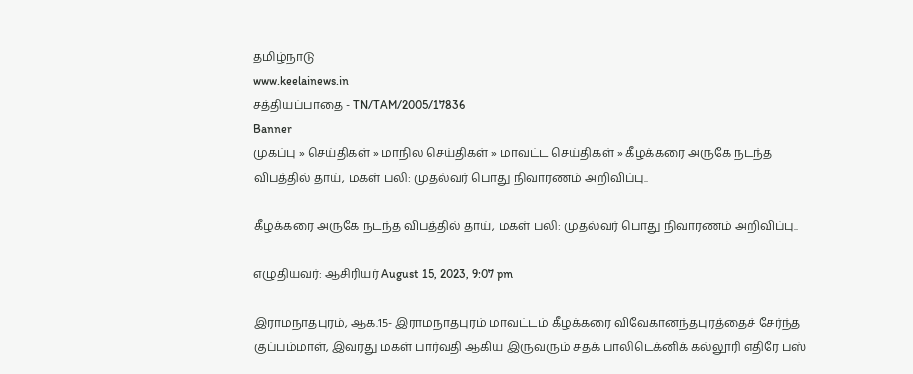தமிழ்நாடு
www.keelainews.in
சத்தியப்பாதை - TN/TAM/2005/17836
Banner
முகப்பு » செய்திகள் » மாநில செய்திகள் » மாவட்ட செய்திகள் » கீழக்கரை அருகே நடந்த விபத்தில் தாய், மகள் பலி: முதல்வர் பொது நிவாரணம் அறிவிப்பு..

கீழக்கரை அருகே நடந்த விபத்தில் தாய், மகள் பலி: முதல்வர் பொது நிவாரணம் அறிவிப்பு..

எழுதியவர்: ஆசிரியர் August 15, 2023, 9:07 pm

இராமநாதபுரம், ஆக.15- இராமநாதபுரம் மாவட்டம் கீழக்கரை விவேகானந்தபுரத்தைச் சேர்ந்த குப்பம்மாள், இவரது மகள் பார்வதி ஆகிய இருவரும் சதக் பாலிடெக்னிக் கல்லூரி எதிரே பஸ்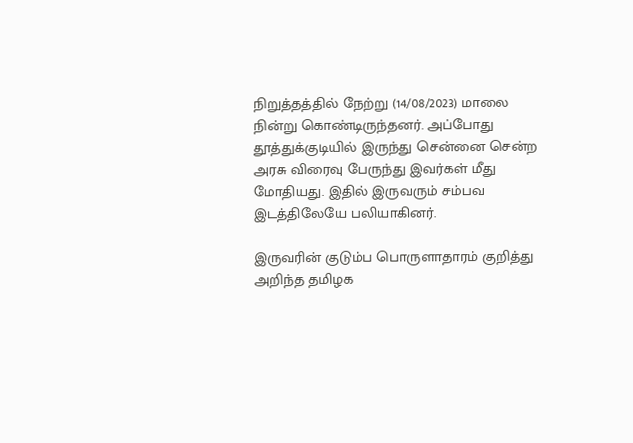நிறுத்தத்தில் நேற்று (14/08/2023) மாலை நின்று கொண்டிருந்தனர். அப்போது தூத்துக்குடியில் இருந்து சென்னை சென்ற அரசு விரைவு பேருந்து இவர்கள் மீது மோதியது. இதில் இருவரும் சம்பவ இடத்திலேயே பலியாகினர்.

இருவரின் குடும்ப பொருளாதாரம் குறித்து அறிந்த தமிழக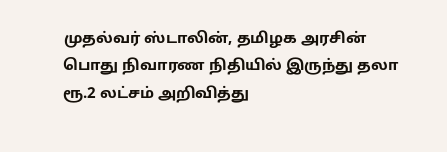முதல்வர் ஸ்டாலின், தமிழக அரசின் பொது நிவாரண நிதியில் இருந்து தலா ரூ.2 லட்சம் அறிவித்து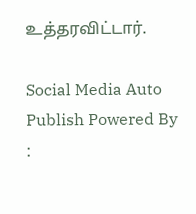உத்தரவிட்டார்.

Social Media Auto Publish Powered By :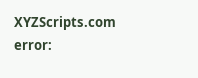XYZScripts.com
error: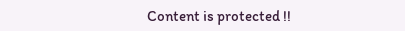Content is protected !!